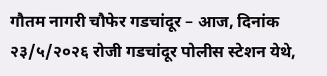गौतम नागरी चौफेर गडचांदूर – आज, दिनांक २३/५/२०२६ रोजी गडचांदूर पोलीस स्टेशन येथे,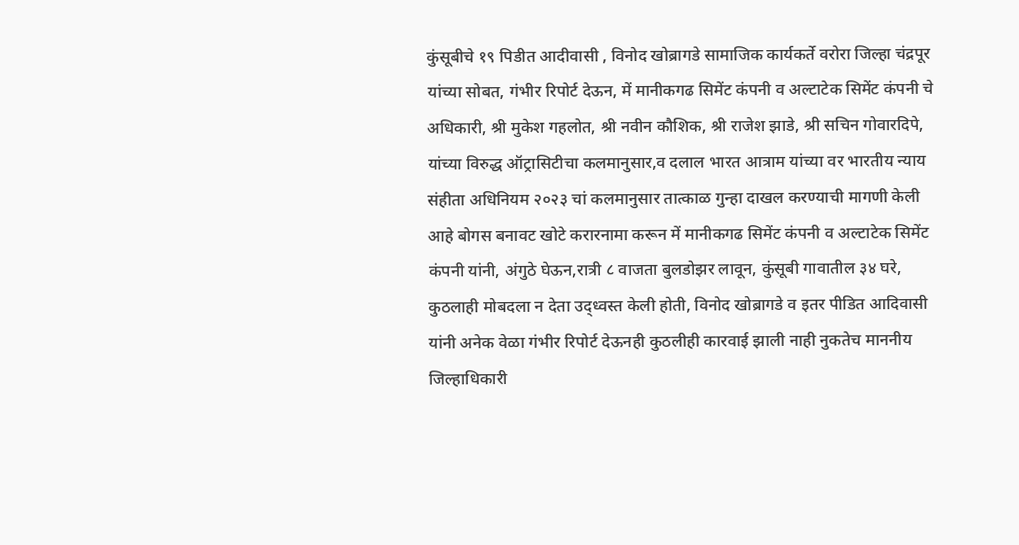कुंसूबीचे १९ पिडीत आदीवासी , विनोद खोब्रागडे सामाजिक कार्यकर्ते वरोरा जिल्हा चंद्रपूर यांच्या सोबत, गंभीर रिपोर्ट देऊन, में मानीकगढ सिमेंट कंपनी व अल्टाटेक सिमेंट कंपनी चे अधिकारी, श्री मुकेश गहलोत, श्री नवीन कौशिक, श्री राजेश झाडे, श्री सचिन गोवारदिपे, यांच्या विरुद्ध ऑट्रासिटीचा कलमानुसार,व दलाल भारत आत्राम यांच्या वर भारतीय न्याय संहीता अधिनियम २०२३ चां कलमानुसार तात्काळ गुन्हा दाखल करण्याची मागणी केली आहे बोगस बनावट खोटे करारनामा करून में मानीकगढ सिमेंट कंपनी व अल्टाटेक सिमेंट कंपनी यांनी, अंगुठे घेऊन,रात्री ८ वाजता बुलडोझर लावून, कुंसूबी गावातील ३४ घरे, कुठलाही मोबदला न देता उद्ध्वस्त केली होती, विनोद खोब्रागडे व इतर पीडित आदिवासी यांनी अनेक वेळा गंभीर रिपोर्ट देऊनही कुठलीही कारवाई झाली नाही नुकतेच माननीय जिल्हाधिकारी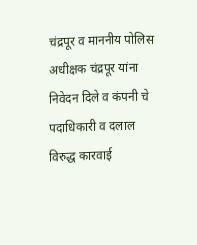चंद्रपूर व माननीय पोलिस अधीक्षक चंद्रपूर यांना निवेदन दिले व कंपनी चे पदाधिकारी व दलाल विरुद्ध कारवाई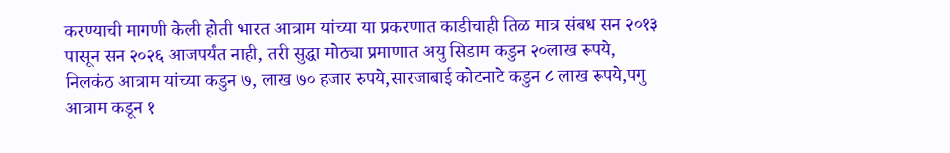करण्याची मागणी केली होती भारत आत्राम यांच्या या प्रकरणात काडीचाही तिळ मात्र संबध सन २०१३ पासून सन २०२६ आजपर्यंत नाही, तरी सुद्धा मोठ्या प्रमाणात अयु सिडाम कडुन २०लाख रूपये, निलकंठ आत्राम यांच्या कडुन ७, लाख ७० हजार रुपये,सारजाबाई कोटनाटे कडुन ८ लाख रूपये,पगु आत्राम कडून १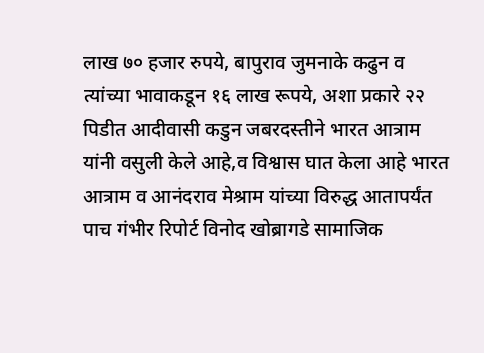लाख ७० हजार रुपये, बापुराव जुमनाके कढुन व त्यांच्या भावाकडून १६ लाख रूपये, अशा प्रकारे २२ पिडीत आदीवासी कडुन जबरदस्तीने भारत आत्राम यांनी वसुली केले आहे,व विश्वास घात केला आहे भारत आत्राम व आनंदराव मेश्राम यांच्या विरुद्ध आतापर्यंत पाच गंभीर रिपोर्ट विनोद खोब्रागडे सामाजिक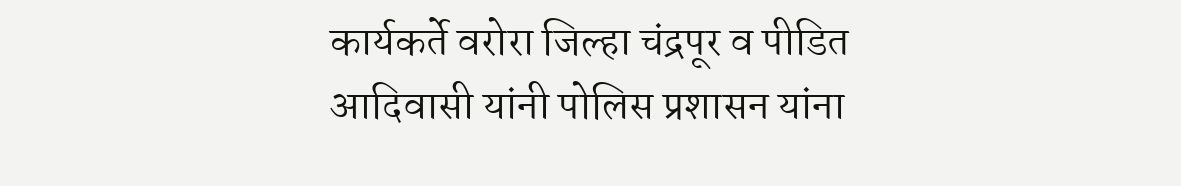कार्यकर्ते वरोरा जिल्हा चंद्रपूर व पीडित आदिवासी यांनी पोलिस प्रशासन यांना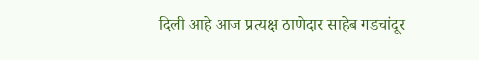दिली आहे आज प्रत्यक्ष ठाणेदार साहेब गडचांदूर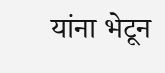यांना भेटून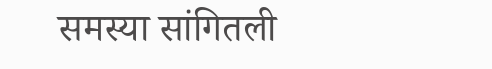समस्या सांगितली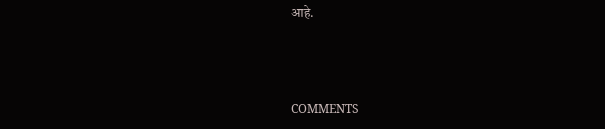आहे.



COMMENTS